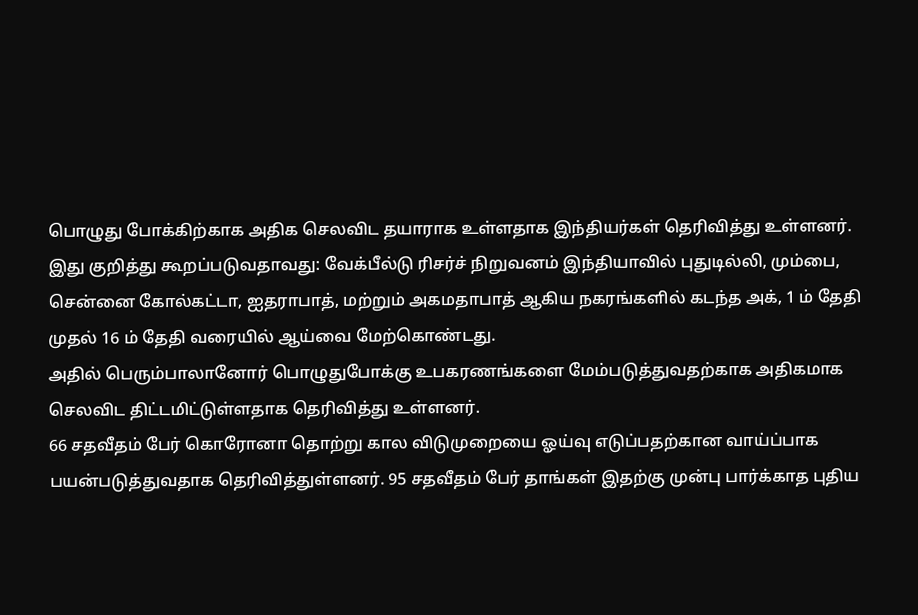பொழுது போக்கிற்காக அதிக செலவிட தயாராக உள்ளதாக இந்தியர்கள் தெரிவித்து உள்ளனர்.
இது குறித்து கூறப்படுவதாவது: வேக்பீல்டு ரிசர்ச் நிறுவனம் இந்தியாவில் புதுடில்லி, மும்பை, சென்னை கோல்கட்டா, ஐதராபாத், மற்றும் அகமதாபாத் ஆகிய நகரங்களில் கடந்த அக், 1 ம் தேதி முதல் 16 ம் தேதி வரையில் ஆய்வை மேற்கொண்டது.
அதில் பெரும்பாலானோர் பொழுதுபோக்கு உபகரணங்களை மேம்படுத்துவதற்காக அதிகமாக செலவிட திட்டமிட்டுள்ளதாக தெரிவித்து உள்ளனர்.
66 சதவீதம் பேர் கொரோனா தொற்று கால விடுமுறையை ஓய்வு எடுப்பதற்கான வாய்ப்பாக பயன்படுத்துவதாக தெரிவித்துள்ளனர். 95 சதவீதம் பேர் தாங்கள் இதற்கு முன்பு பார்க்காத புதிய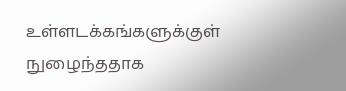உள்ளடக்கங்களுக்குள் நுழைந்ததாக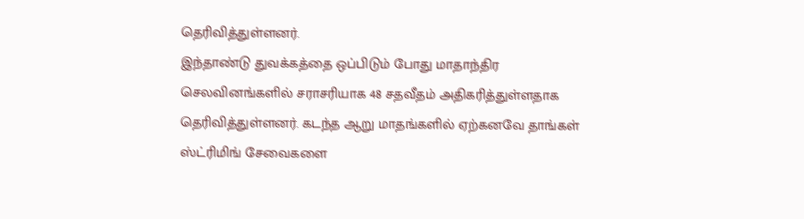தெரிவித்துள்ளனர்.
இந்தாண்டு துவக்கத்தை ஒப்பிடும் போது மாதாந்திர செலவினங்களில் சராசரியாக 48 சதவீதம் அதிகரித்துள்ளதாக தெரிவித்துள்ளனர். கடந்த ஆறு மாதங்களில் ஏற்கனவே தாங்கள் ஸ்ட்ரிமிங் சேவைகளை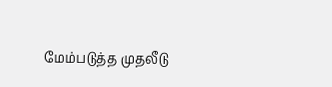மேம்படுத்த முதலீடு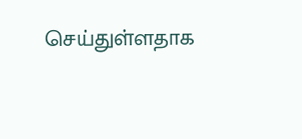செய்துள்ளதாக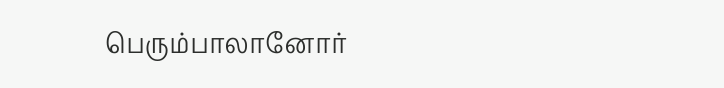பெரும்பாலானோர்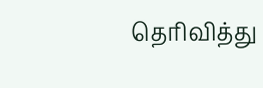தெரிவித்து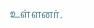உள்ளனர்.